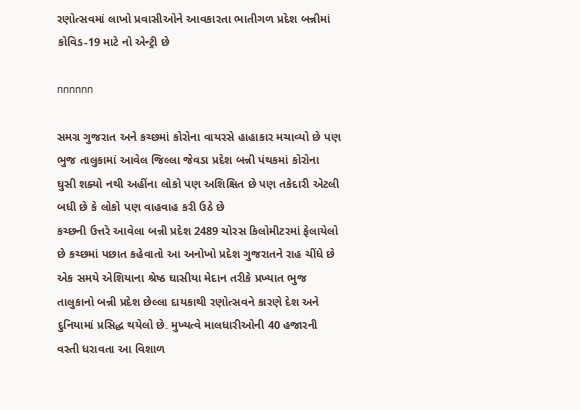રણોત્સવમાં લાખો પ્રવાસીઓને આવકારતા ભાતીગળ પ્રદેશ બન્નીમાં કોવિડ-19 માટે નો એન્ટ્રી છે

nnnnnn

સમગ્ર ગુજરાત અને કચ્છમાં કોરોના વાયરસે હાહાકાર મચાવ્યો છે પણ ભુજ તાલુકામાં આવેલ જિલ્લા જેવડા પ્રદેશ બન્ની પંથકમાં કોરોના ઘુસી શક્યો નથી અહીંના લોકો પણ અશિક્ષિત છે પણ તકેદારી એટલી બધી છે કે લોકો પણ વાહવાહ કરી ઉઠે છે
કચ્છની ઉત્તરે આવેલા બન્ની પ્રદેશ 2489 ચોરસ કિલોમીટરમાં ફેલાયેલો છે કચ્છમાં પછાત કહેવાતો આ અનોખો પ્રદેશ ગુજરાતને રાહ ચીંધે છે એક સમયે એશિયાના શ્રેષ્ઠ ઘાસીયા મેદાન તરીકે પ્રખ્યાત ભુજ તાલુકાનો બન્ની પ્રદેશ છેલ્લા દાયકાથી રણોત્સવને કારણે દેશ અને દુનિયામાં પ્રસિદ્ધ થયેલો છે. મુખ્યત્વે માલધારીઓની 40 હજારની વસ્તી ધરાવતા આ વિશાળ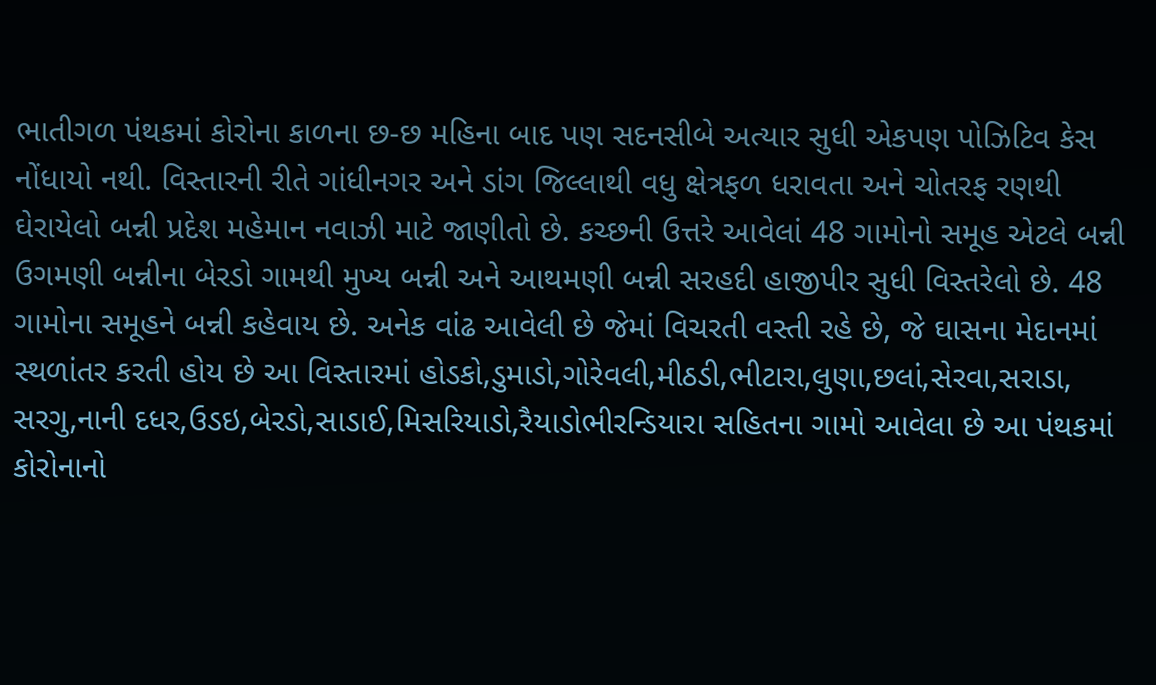ભાતીગળ પંથકમાં કોરોના કાળના છ-છ મહિના બાદ પણ સદનસીબે અત્યાર સુધી એકપણ પોઝિટિવ કેસ નોંધાયો નથી. વિસ્તારની રીતે ગાંધીનગર અને ડાંગ જિલ્લાથી વધુ ક્ષેત્રફળ ધરાવતા અને ચોતરફ રણથી ઘેરાયેલો બન્ની પ્રદેશ મહેમાન નવાઝી માટે જાણીતો છે. કચ્છની ઉત્તરે આવેલાં 48 ગામોનો સમૂહ એટલે બન્ની ઉગમણી બન્નીના બેરડો ગામથી મુખ્ય બન્ની અને આથમણી બન્ની સરહદી હાજીપીર સુધી વિસ્તરેલો છે. 48 ગામોના સમૂહને બન્ની કહેવાય છે. અનેક વાંઢ આવેલી છે જેમાં વિચરતી વસ્તી રહે છે, જે ઘાસના મેદાનમાં સ્થળાંતર કરતી હોય છે આ વિસ્તારમાં હોડકો,ડુમાડો,ગોરેવલી,મીઠડી,ભીટારા,લુણા,છલાં,સેરવા,સરાડા, સરગુ,નાની દધર,ઉડઇ,બેરડો,સાડાઈ,મિસરિયાડો,રૈયાડોભીરન્ડિયારા સહિતના ગામો આવેલા છે આ પંથકમાં કોરોનાનો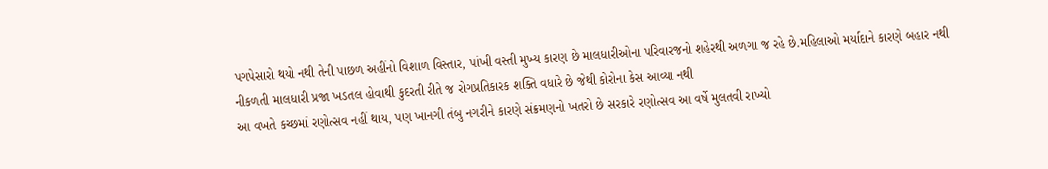પગપેસારો થયો નથી તેની પાછળ અહીંનો વિશાળ વિસ્તાર, પાંખી વસ્તી મુખ્ય કારણ છે માલધારીઓના પરિવારજનો શહેરથી અળગા જ રહે છે.મહિલાઓ મર્યાદાને કારણે બહાર નથી નીકળતી માલધારી પ્રજા ખડતલ હોવાથી કુદરતી રીતે જ રોગપ્રતિકારક શક્તિ વધારે છે જેથી કોરોના કેસ આવ્યા નથી
આ વખતે કચ્છમાં રણોત્સવ નહીં થાય, પણ ખાનગી તંબુ નગરીને કારણે સંક્રમણનો ખતરો છે સરકારે રણોત્સવ આ વર્ષે મુલતવી રાખ્યો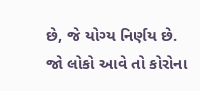છે, જે યોગ્ય નિર્ણય છે. જો લોકો આવે તો કોરોના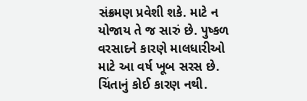સંક્રમણ પ્રવેશી શકે. માટે ન યોજાય તે જ સારું છે. પુષ્કળ વરસાદને કારણે માલધારીઓ માટે આ વર્ષ ખૂબ સરસ છે. ચિંતાનું કોઈ કારણ નથી.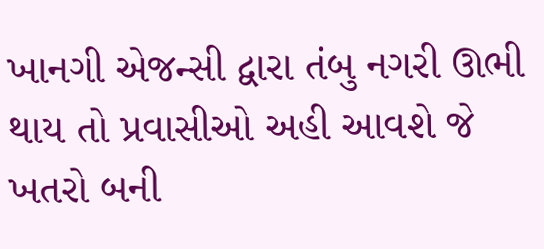ખાનગી એજન્સી દ્વારા તંબુ નગરી ઊભી થાય તો પ્રવાસીઓ અહી આવશે જે ખતરો બની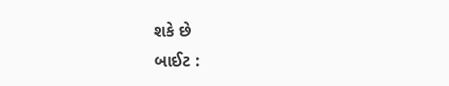શકે છે
બાઈટ :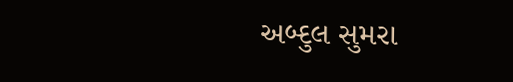અબ્દુલ સુમરા